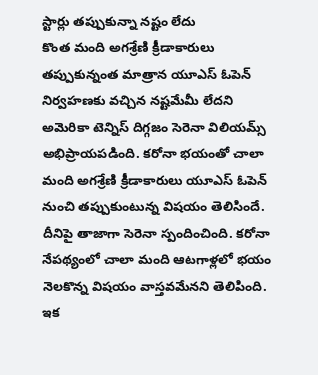స్టార్లు తప్పుకున్నా నష్టం లేదు
కొంత మంది అగశ్రేణి క్రీడాకారులు తప్పుకున్నంత మాత్రాన యూఎస్ ఓపెన్ నిర్వహణకు వచ్చిన నష్టమేమీ లేదని అమెరికా టెన్నిస్ దిగ్గజం సెరెనా విలియమ్స్ అభిప్రాయపడింది. కరోనా భయంతో చాలా మంది అగశ్రేణి క్రీడాకారులు యూఎస్ ఓపెన్ నుంచి తప్పుకుంటున్న విషయం తెలిసిందే. దీనిపై తాజాగా సెరెనా స్పందించింది. కరోనా నేపథ్యంలో చాలా మంది ఆటగాళ్లలో భయం నెలకొన్న విషయం వాస్తవమేనని తెలిపింది. ఇక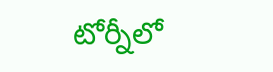టోర్నీలో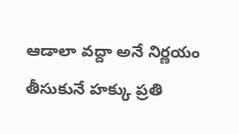ఆడాలా వద్దా అనే నిర్ణయం తీసుకునే హక్కు ప్రతి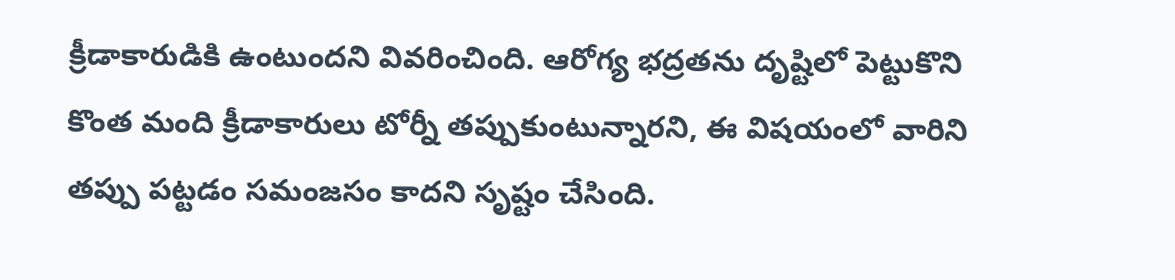క్రీడాకారుడికి ఉంటుందని వివరించింది. ఆరోగ్య భద్రతను దృష్టిలో పెట్టుకొని కొంత మంది క్రీడాకారులు టోర్నీ తప్పుకుంటున్నారని, ఈ విషయంలో వారిని తప్పు పట్టడం సమంజసం కాదని సృష్టం చేసింది.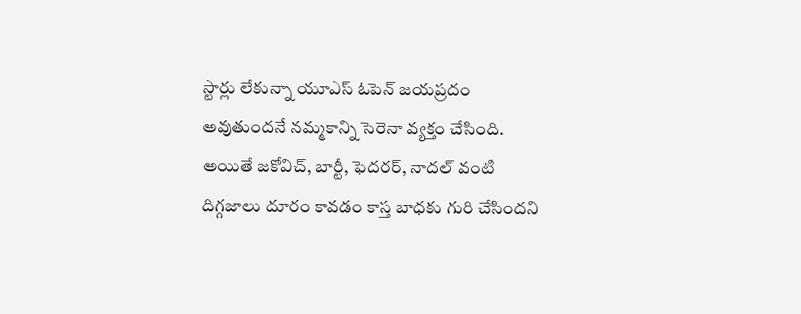స్టార్లు లేకున్నా యూఎస్ ఓపెన్ జయప్రదం అవుతుందనే నమ్మకాన్ని సెరెనా వ్యక్తం చేసింది. అయితే జకోవిచ్, బార్టీ, ఫెదరర్, నాదల్ వంటి దిగ్గజాలు దూరం కావడం కాస్త బాధకు గురి చేసిందని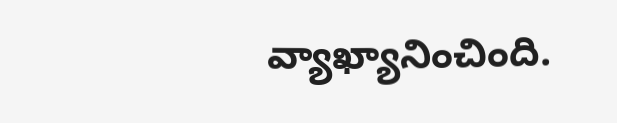వ్యాఖ్యానించింది.